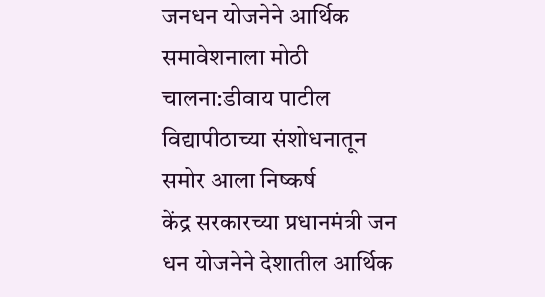जनधन योजनेने आर्थिक समावेशनाला मोठी चालना:डीवाय पाटील विद्यापीठाच्या संशोधनातून समोर आला निष्कर्ष
केंद्र सरकारच्या प्रधानमंत्री जन धन योजनेने देशातील आर्थिक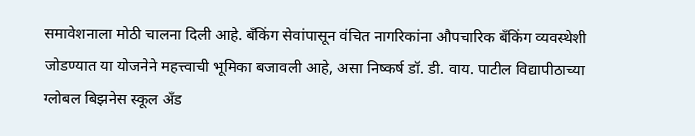समावेशनाला मोठी चालना दिली आहे. बँकिंग सेवांपासून वंचित नागरिकांना औपचारिक बँकिंग व्यवस्थेशी जोडण्यात या योजनेने महत्त्वाची भूमिका बजावली आहे, असा निष्कर्ष डॉ. डी. वाय. पाटील विद्यापीठाच्या ग्लोबल बिझनेस स्कूल अँड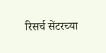रिसर्च सेंटरच्या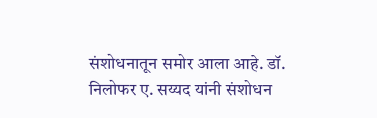संशोधनातून समोर आला आहे. डॉ. निलोफर ए. सय्यद यांनी संशोधन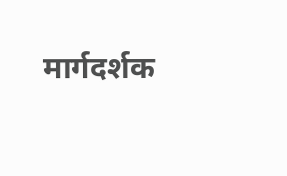मार्गदर्शक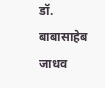डॉ. बाबासाहेब जाधव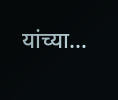यांच्या…